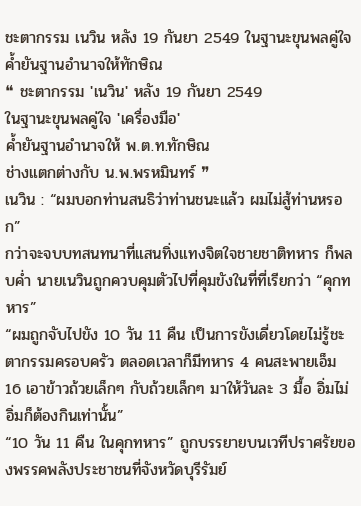ชะตากรรม เนวิน หลัง 19 กันยา 2549 ในฐานะขุนพลคู่ใจ ค้ำยันฐานอำนาจให้ทักษิณ
❝ ชะตากรรม 'เนวิน' หลัง 19 กันยา 2549
ในฐานะขุนพลคู่ใจ 'เครื่องมือ'
ค้ำยันฐานอำนาจให้ พ.ต.ท.ทักษิณ
ช่างแตกต่างกับ น.พ.พรหมินทร์ ❞
เนวิน : “ผมบอกท่านสนธิว่าท่านชนะแล้ว ผมไม่สู้ท่านหรอก”
กว่าจะจบบทสนทนาที่แสนทิ่งแทงจิตใจชายชาติทหาร ก็พลบค่ำ นายเนวินถูกควบคุมตัวไปที่คุมขังในที่ที่เรียกว่า “คุกทหาร”
“ผมถูกจับไปขัง 10 วัน 11 คืน เป็นการขังเดี่ยวโดยไม่รู้ชะตากรรมครอบครัว ตลอดเวลาก็มีทหาร 4 คนสะพายเอ็ม 16 เอาข้าวถ้วยเล็กๆ กับถ้วยเล็กๆ มาให้วันละ 3 มื้อ อิ่มไม่อิ่มก็ต้องกินเท่านั้น”
“10 วัน 11 คืน ในคุกทหาร” ถูกบรรยายบนเวทีปราศรัยของพรรคพลังประชาชนที่จังหวัดบุรีรัมย์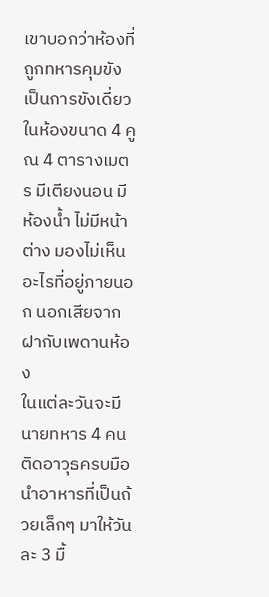เขาบอกว่าห้องที่ถูกทหารคุมขัง เป็นการขังเดี่ยวในห้องขนาด 4 คูณ 4 ตารางเมตร มีเตียงนอน มีห้องน้ำ ไม่มีหน้าต่าง มองไม่เห็นอะไรที่อยู่ภายนอก นอกเสียจากฝากับเพดานห้อง
ในแต่ละวันจะมีนายทหาร 4 คน ติดอาวุธครบมือนำอาหารที่เป็นถ้วยเล็กๆ มาให้วันละ 3 มื้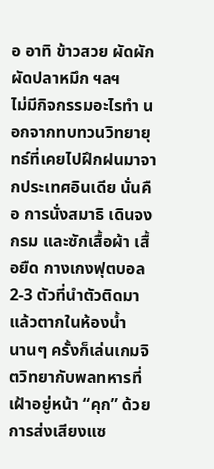อ อาทิ ข้าวสวย ผัดผัก ผัดปลาหมึก ฯลฯ
ไม่มีกิจกรรมอะไรทำ นอกจากทบทวนวิทยายุทธ์ที่เคยไปฝึกฝนมาจากประเทศอินเดีย นั่นคือ การนั่งสมาธิ เดินจงกรม และซักเสื้อผ้า เสื้อยืด กางเกงฟุตบอล 2-3 ตัวที่นำตัวติดมา แล้วตากในห้องน้ำ
นานๆ ครั้งก็เล่นเกมจิตวิทยากับพลทหารที่เฝ้าอยู่หน้า “คุก” ด้วยการส่งเสียงแซ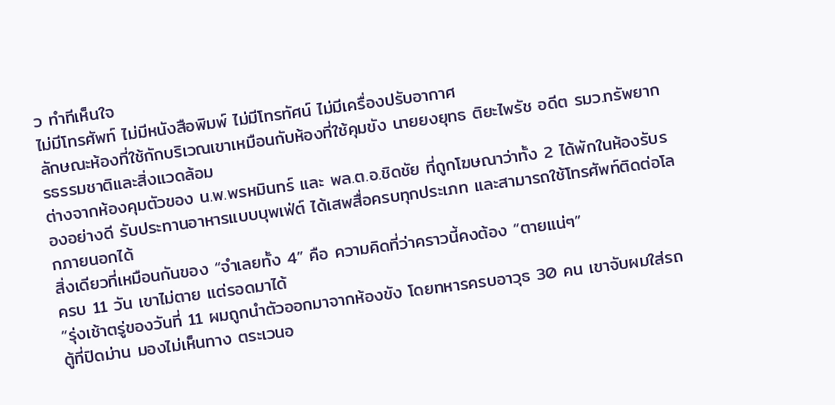ว ทำทีเห็นใจ
ไม่มีโทรศัพท์ ไม่มีหนังสือพิมพ์ ไม่มีโทรทัศน์ ไม่มีเครื่องปรับอากาศ
ลักษณะห้องที่ใช้กักบริเวณเขาเหมือนกับห้องที่ใช้คุมขัง นายยงยุทธ ติยะไพรัช อดีต รมว.ทรัพยากรธรรมชาติและสิ่งแวดล้อม
ต่างจากห้องคุมตัวของ น.พ.พรหมินทร์ และ พล.ต.อ.ชิดชัย ที่ถูกโฆษณาว่าทั้ง 2 ได้พักในห้องรับรองอย่างดี รับประทานอาหารแบบบุพเฟ่ต์ ได้เสพสื่อครบทุกประเภท และสามารถใช้โทรศัพท์ติดต่อโลกภายนอกได้
สิ่งเดียวที่เหมือนกันของ “จำเลยทั้ง 4” คือ ความคิดที่ว่าคราวนี้คงต้อง “ตายแน่ๆ”
ครบ 11 วัน เขาไม่ตาย แต่รอดมาได้
“รุ่งเช้าตรู่ของวันที่ 11 ผมถูกนำตัวออกมาจากห้องขัง โดยทหารครบอาวุธ 30 คน เขาจับผมใส่รถตู้ที่ปิดม่าน มองไม่เห็นทาง ตระเวนอ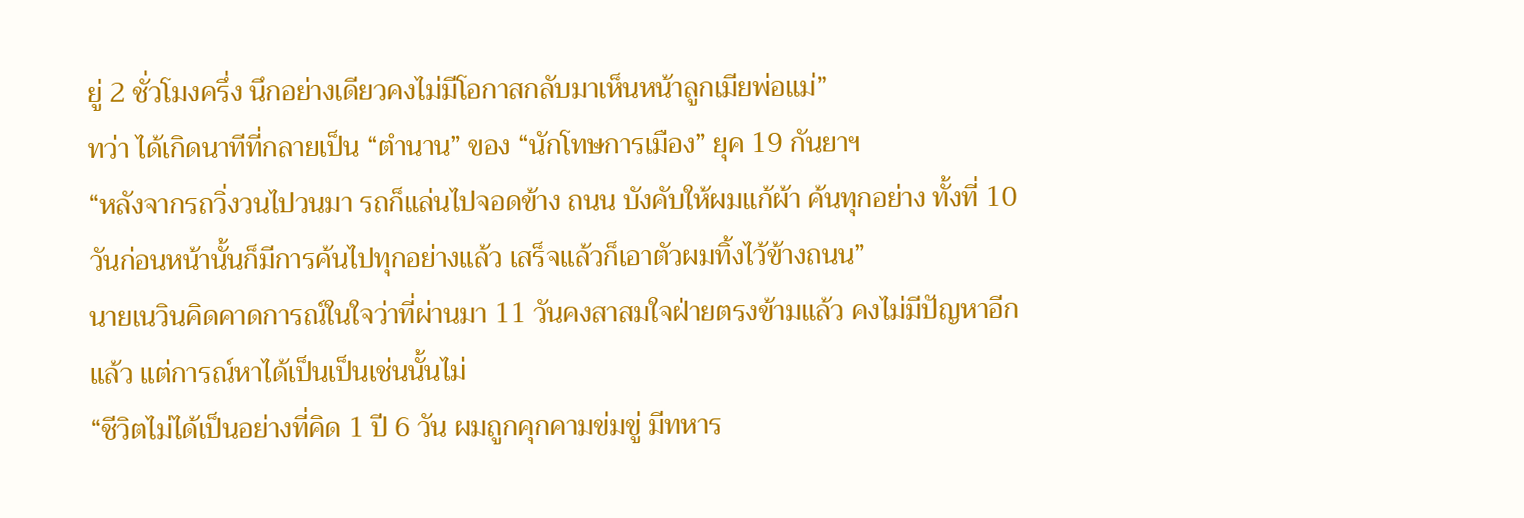ยู่ 2 ชั่วโมงครึ่ง นึกอย่างเดียวคงไม่มีโอกาสกลับมาเห็นหน้าลูกเมียพ่อแม่”
ทว่า ได้เกิดนาทีที่กลายเป็น “ตำนาน” ของ “นักโทษการเมือง” ยุค 19 กันยาฯ
“หลังจากรถวิ่งวนไปวนมา รถก็แล่นไปจอดข้าง ถนน บังคับให้ผมแก้ผ้า ค้นทุกอย่าง ทั้งที่ 10 วันก่อนหน้านั้นก็มีการค้นไปทุกอย่างแล้ว เสร็จแล้วก็เอาตัวผมทิ้งไว้ข้างถนน”
นายเนวินคิดคาดการณ์ในใจว่าที่ผ่านมา 11 วันคงสาสมใจฝ่ายตรงข้ามแล้ว คงไม่มีปัญหาอีกแล้ว แต่การณ์หาได้เป็นเป็นเช่นนั้นไม่
“ชีวิตไม่ได้เป็นอย่างที่คิด 1 ปี 6 วัน ผมถูกคุกคามข่มขู่ มีทหาร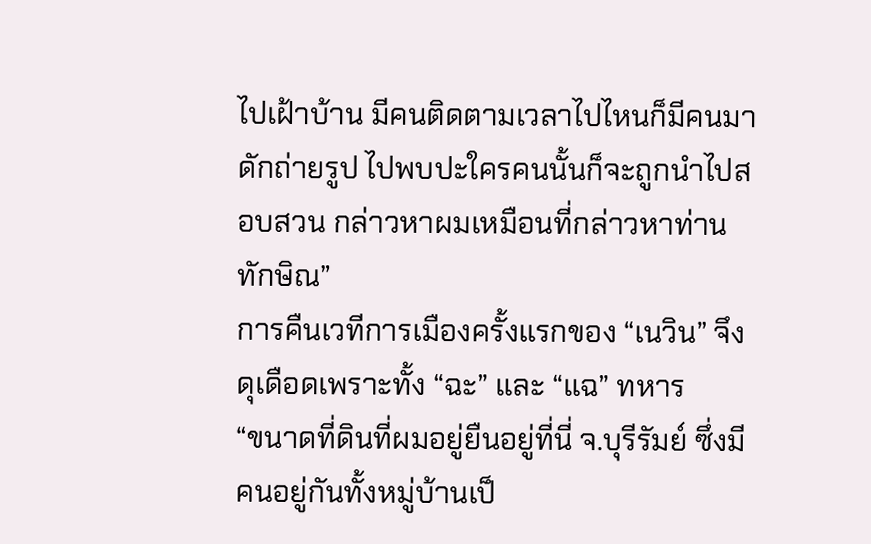ไปเฝ้าบ้าน มีคนติดตามเวลาไปไหนก็มีคนมาดักถ่ายรูป ไปพบปะใครคนนั้นก็จะถูกนำไปสอบสวน กล่าวหาผมเหมือนที่กล่าวหาท่านทักษิณ”
การคืนเวทีการเมืองครั้งแรกของ “เนวิน” จึงดุเดือดเพราะทั้ง “ฉะ” และ “แฉ” ทหาร
“ขนาดที่ดินที่ผมอยู่ยืนอยู่ที่นี่ จ.บุรีรัมย์ ซึ่งมีคนอยู่กันทั้งหมู่บ้านเป็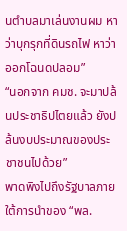นตำบลมาเล่นงานผม หาว่าบุกรุกที่ดินรถไฟ หาว่าออกโฉนดปลอม”
“นอกจาก คมช. จะมาปล้นประชาธิปไตยแล้ว ยังปล้นงบประมาณของประชาชนไปด้วย”
พาดพิงไปถึงรัฐบาลภายใต้การนำของ “พล.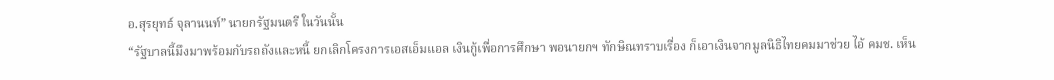อ.สุรยุทธ์ จุลานนท์” นายกรัฐมนตรี ในวันนั้น
“รัฐบาลนี้มึงมาพร้อมกับรถถังและหนี้ ยกเลิกโครงการเอสเอ็มแอล เงินกู้เพื่อการศึกษา พอนายกฯ ทักษิณทราบเรื่อง ก็เอาเงินจากมูลนิธิไทยคมมาช่วย ไอ้ คมช. เห็น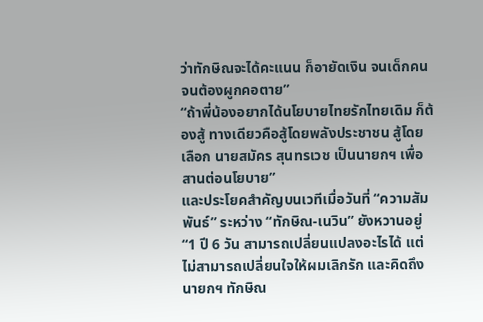ว่าทักษิณจะได้คะแนน ก็อายัดเงิน จนเด็กคนจนต้องผูกคอตาย”
“ถ้าพี่น้องอยากได้นโยบายไทยรักไทยเดิม ก็ต้องสู้ ทางเดียวคือสู้โดยพลังประชาชน สู้โดยเลือก นายสมัคร สุนทรเวช เป็นนายกฯ เพื่อสานต่อนโยบาย”
และประโยคสำคัญบนเวทีเมื่อวันที่ “ความสัมพันธ์” ระหว่าง “ทักษิณ-เนวิน” ยังหวานอยู่
“1 ปี 6 วัน สามารถเปลี่ยนแปลงอะไรได้ แต่ไม่สามารถเปลี่ยนใจให้ผมเลิกรัก และคิดถึงนายกฯ ทักษิณ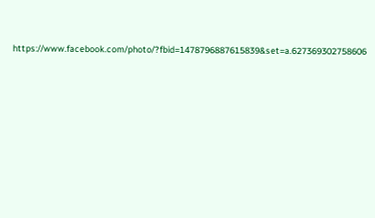https://www.facebook.com/photo/?fbid=1478796887615839&set=a.627369302758606